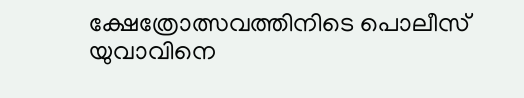ക്ഷേത്രോത്സവത്തിനിടെ പൊലീസ് യുവാവിനെ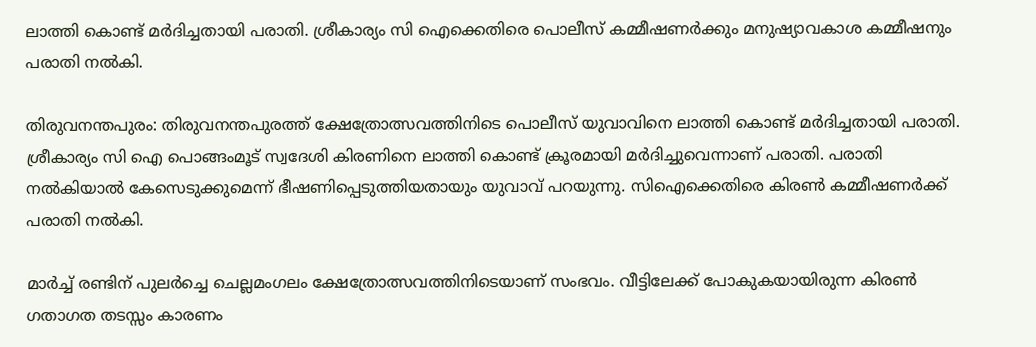ലാത്തി കൊണ്ട് മർദിച്ചതായി പരാതി. ശ്രീകാര്യം സി ഐക്കെതിരെ പൊലീസ് കമ്മീഷണർക്കും മനുഷ്യാവകാശ കമ്മീഷനും പരാതി നൽകി.

തിരുവനന്തപുരം: തിരുവനന്തപുരത്ത് ക്ഷേത്രോത്സവത്തിനിടെ പൊലീസ് യുവാവിനെ ലാത്തി കൊണ്ട് മർദിച്ചതായി പരാതി. ശ്രീകാര്യം സി ഐ പൊങ്ങംമൂട് സ്വദേശി കിരണിനെ ലാത്തി കൊണ്ട് ക്രൂരമായി മ‍‍ർദിച്ചുവെന്നാണ് പരാതി. പരാതി നൽകിയാൽ കേസെടുക്കുമെന്ന് ഭീഷണിപ്പെടുത്തിയതായും യുവാവ് പറയുന്നു. സിഐക്കെതിരെ കിരൺ കമ്മീഷണർക്ക് പരാതി നൽകി.

മാർച്ച് രണ്ടിന് പുലർച്ചെ ചെല്ലമംഗലം ക്ഷേത്രോത്സവത്തിനിടെയാണ് സംഭവം. വീട്ടിലേക്ക് പോകുകയായിരുന്ന കിരൺ ഗതാഗത തടസ്സം കാരണം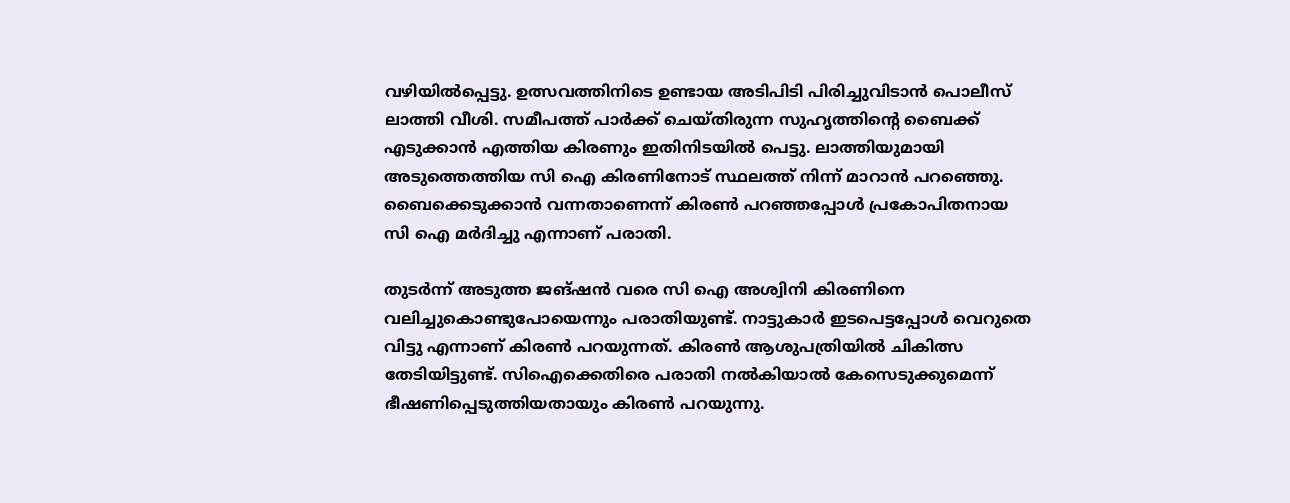വഴിയിൽപ്പെട്ടു. ഉത്സവത്തിനിടെ ഉണ്ടായ അടിപിടി പിരിച്ചുവിടാൻ പൊലീസ് ലാത്തി വീശി. സമീപത്ത് പാർക്ക് ചെയ്തിരുന്ന സുഹൃത്തിന്റെ ബൈക്ക് എടുക്കാൻ എത്തിയ കിരണും ഇതിനിടയിൽ പെട്ടു. ലാത്തിയുമായി അടുത്തെത്തിയ സി ഐ കിരണിനോട് സ്ഥലത്ത് നിന്ന് മാറാൻ പറഞ്ഞെു. ബൈക്കെടുക്കാൻ വന്നതാണെന്ന് കിരൺ പറ‌ഞ്ഞപ്പോൾ പ്രകോപിതനായ സി ഐ മർദിച്ചു എന്നാണ് പരാതി.

തുടർന്ന് അടുത്ത ജങ്ഷൻ വരെ സി ഐ അശ്വിനി കിരണിനെ വലിച്ചുകൊണ്ടുപോയെന്നും പരാതിയുണ്ട്. നാട്ടുകാർ ഇടപെട്ടപ്പോൾ വെറുതെ വിട്ടു എന്നാണ് കിരൺ പറയുന്നത്. കിരൺ ആശുപത്രിയിൽ ചികിത്സ തേടിയിട്ടുണ്ട്. സിഐക്കെതിരെ പരാതി നൽകിയാൽ കേസെടുക്കുമെന്ന് ഭീഷണിപ്പെടുത്തിയതായും കിരൺ പറയുന്നു.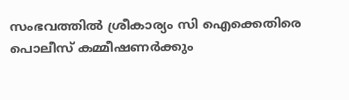സംഭവത്തിൽ ശ്രീകാര്യം സി ഐക്കെതിരെ പൊലീസ് കമ്മീഷണർക്കും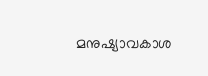മനുഷ്യാവകാശ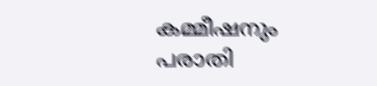കമ്മീഷനും പരാതി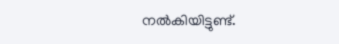നൽകിയിട്ടുണ്ട്.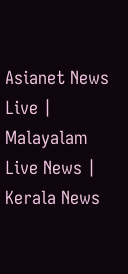Asianet News Live | Malayalam Live News | Kerala News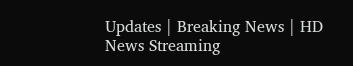Updates | Breaking News | HD News Streaming